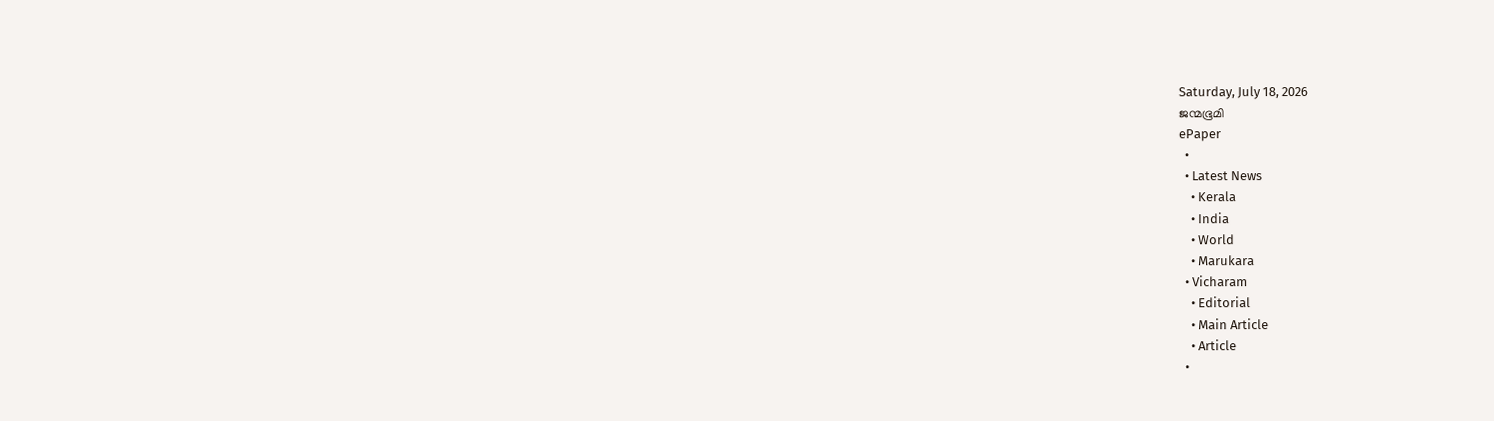Saturday, July 18, 2026
ജന്മഭൂമി
ePaper
  •
  • Latest News
    • Kerala
    • India
    • World
    • Marukara
  • Vicharam
    • Editorial
    • Main Article
    • Article
  •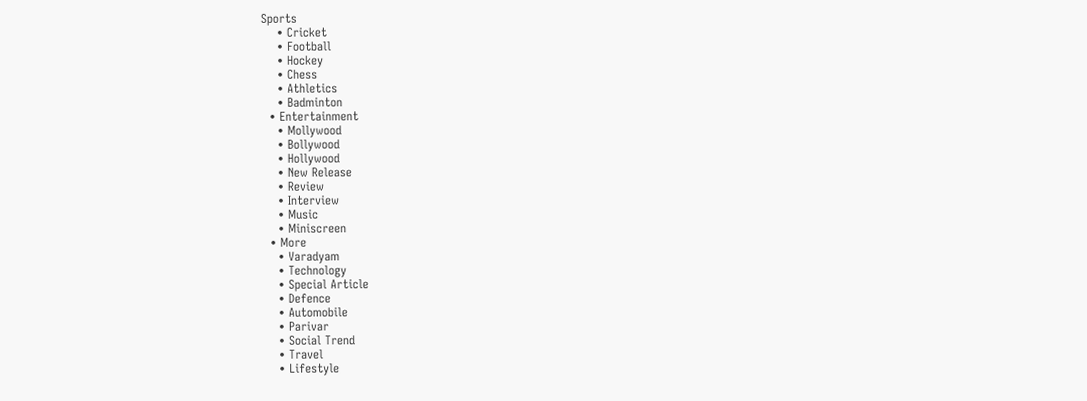Sports
    • Cricket
    • Football
    • Hockey
    • Chess
    • Athletics
    • Badminton
  • Entertainment
    • Mollywood
    • Bollywood
    • Hollywood
    • New Release
    • Review
    • Interview
    • Music
    • Miniscreen
  • More
    • Varadyam
    • Technology
    • Special Article
    • Defence
    • Automobile
    • Parivar
    • Social Trend
    • Travel
    • Lifestyle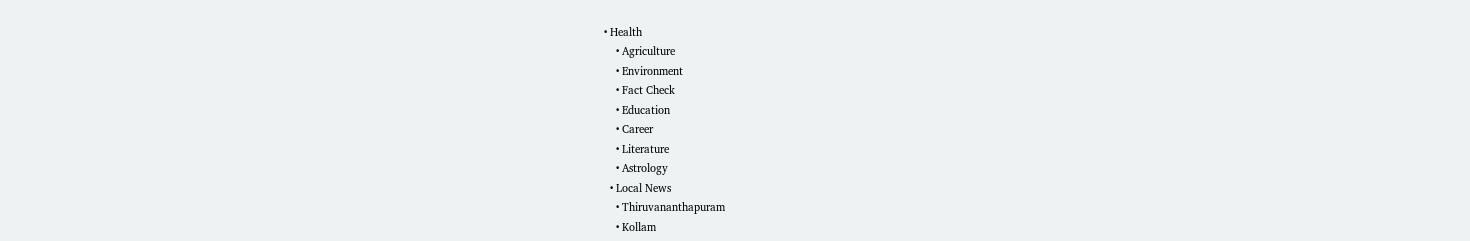• Health
    • Agriculture
    • Environment
    • Fact Check
    • Education
    • Career
    • Literature
    • Astrology
  • Local News
    • Thiruvananthapuram
    • Kollam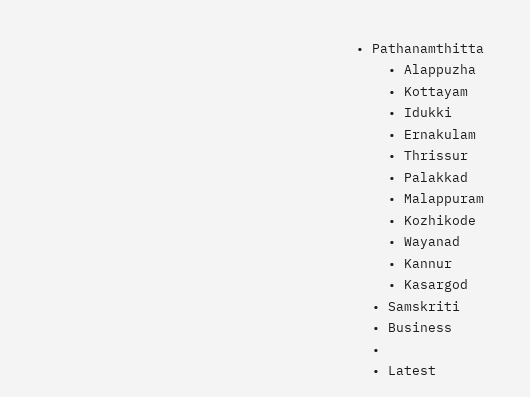• Pathanamthitta
    • Alappuzha
    • Kottayam
    • Idukki
    • Ernakulam
    • Thrissur
    • Palakkad
    • Malappuram
    • Kozhikode
    • Wayanad
    • Kannur
    • Kasargod
  • Samskriti
  • Business
  •
  • Latest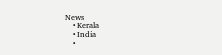News
    • Kerala
    • India
    •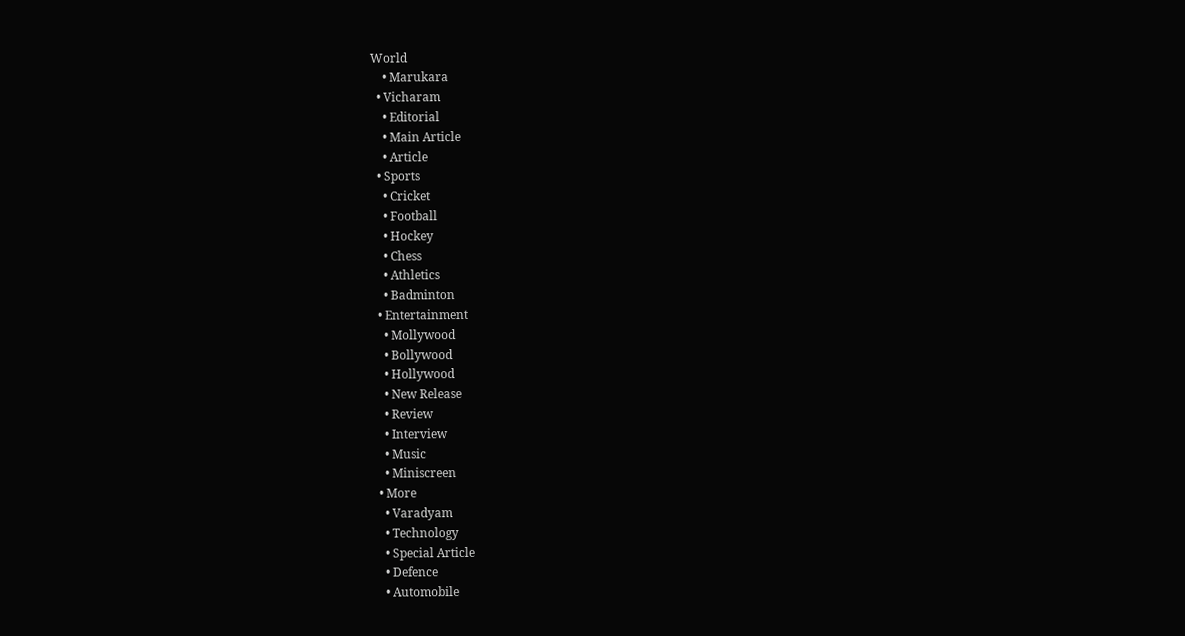World
    • Marukara
  • Vicharam
    • Editorial
    • Main Article
    • Article
  • Sports
    • Cricket
    • Football
    • Hockey
    • Chess
    • Athletics
    • Badminton
  • Entertainment
    • Mollywood
    • Bollywood
    • Hollywood
    • New Release
    • Review
    • Interview
    • Music
    • Miniscreen
  • More
    • Varadyam
    • Technology
    • Special Article
    • Defence
    • Automobile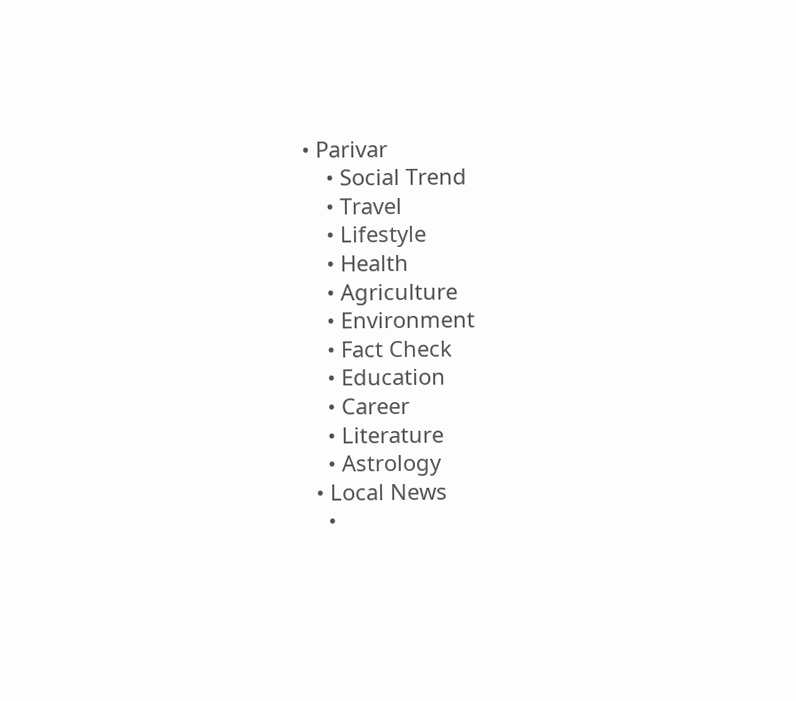• Parivar
    • Social Trend
    • Travel
    • Lifestyle
    • Health
    • Agriculture
    • Environment
    • Fact Check
    • Education
    • Career
    • Literature
    • Astrology
  • Local News
    •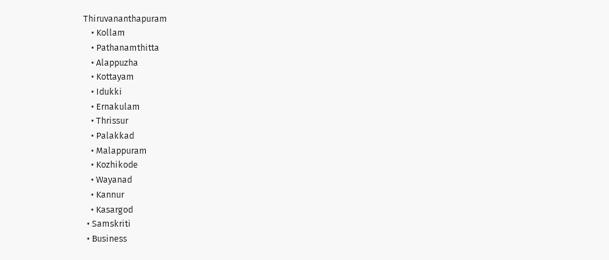Thiruvananthapuram
    • Kollam
    • Pathanamthitta
    • Alappuzha
    • Kottayam
    • Idukki
    • Ernakulam
    • Thrissur
    • Palakkad
    • Malappuram
    • Kozhikode
    • Wayanad
    • Kannur
    • Kasargod
  • Samskriti
  • Business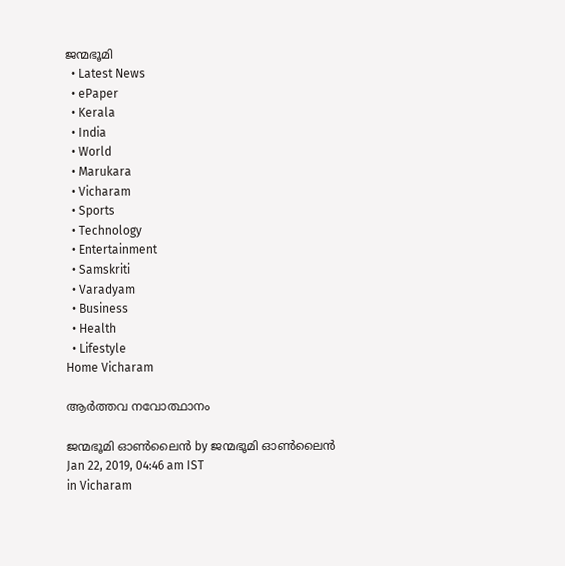ജന്മഭൂമി
  • Latest News
  • ePaper
  • Kerala
  • India
  • World
  • Marukara
  • Vicharam
  • Sports
  • Technology
  • Entertainment
  • Samskriti
  • Varadyam
  • Business
  • Health
  • Lifestyle
Home Vicharam

ആര്‍ത്തവ നവോത്ഥാനം

ജന്മഭൂമി ഓണ്‍ലൈന്‍ by ജന്മഭൂമി ഓണ്‍ലൈന്‍
Jan 22, 2019, 04:46 am IST
in Vicharam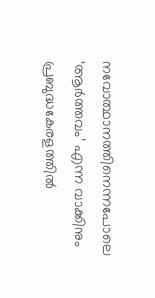നവോത്ഥാനത്തിനെന്നപോലെ ‘ആര്‍ത്തവം’ എന്ന വാക്കിനും പ്രബുദ്ധകേരളത്തില്‍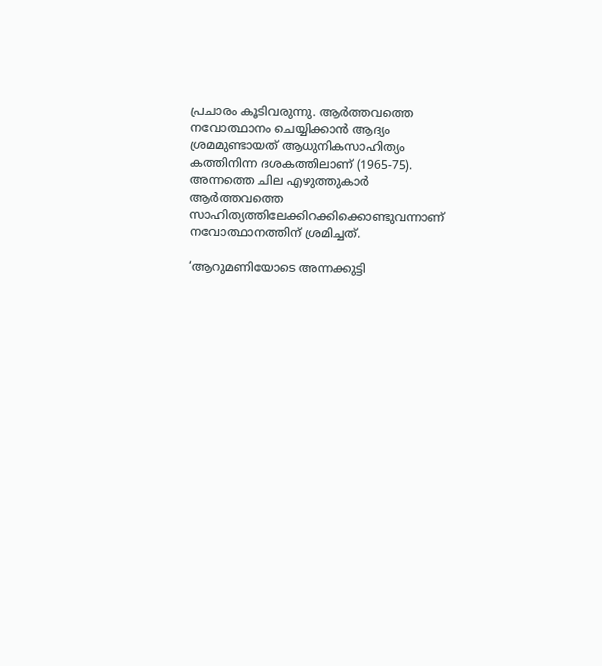പ്രചാരം കൂടിവരുന്നു. ആര്‍ത്തവത്തെ നവോത്ഥാനം ചെയ്യിക്കാന്‍ ആദ്യം ശ്രമമുണ്ടായത് ആധുനികസാഹിത്യം കത്തിനിന്ന ദശകത്തിലാണ് (1965-75). അന്നത്തെ ചില എഴുത്തുകാര്‍ ആര്‍ത്തവത്തെ സാഹിത്യത്തിലേക്കിറക്കിക്കൊണ്ടുവന്നാണ് നവോത്ഥാനത്തിന് ശ്രമിച്ചത്.

‘ആറുമണിയോടെ അന്നക്കുട്ടി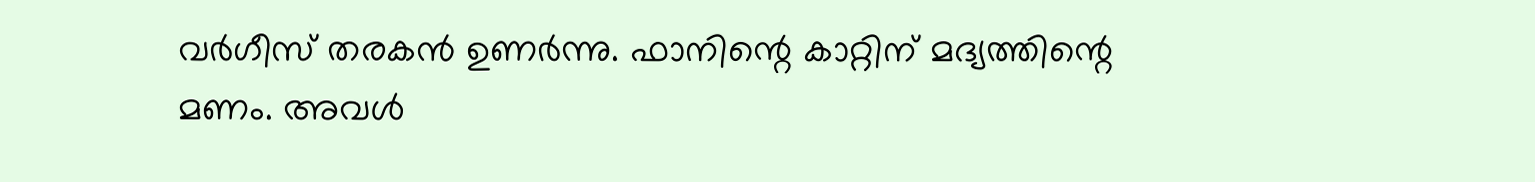വര്‍ഗീസ് തരകന്‍ ഉണര്‍ന്നു. ഫാനിന്റെ കാറ്റിന് മദ്യത്തിന്റെ മണം. അവള്‍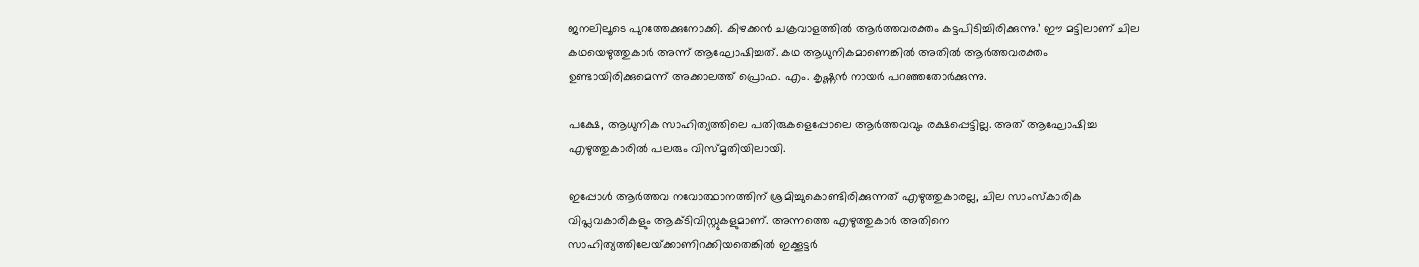ജനലിലൂടെ പുറത്തേക്കുനോക്കി. കിഴക്കന്‍ ചക്രവാളത്തില്‍ ആര്‍ത്തവരക്തം കട്ടപിടിച്ചിരിക്കുന്നു.’ ഈ മട്ടിലാണ് ചില കഥയെഴുത്തുകാര്‍ അന്ന് ആഘോഷിച്ചത്. കഥ ആധുനികമാണെങ്കില്‍ അതില്‍ ആര്‍ത്തവരക്തം ഉണ്ടായിരിക്കുമെന്ന് അക്കാലത്ത് പ്രൊഫ. എം. കൃഷ്ണന്‍ നായര്‍ പറഞ്ഞതോര്‍ക്കുന്നു.

പക്ഷേ, ആധുനിക സാഹിത്യത്തിലെ പതിരുകളെപ്പോലെ ആര്‍ത്തവവും രക്ഷപ്പെട്ടില്ല. അത് ആഘോഷിച്ച എഴുത്തുകാരില്‍ പലരും വിസ്മൃതിയിലായി.

ഇപ്പോള്‍ ആര്‍ത്തവ നവോത്ഥാനത്തിന് ശ്രമിച്ചുകൊണ്ടിരിക്കുന്നത് എഴുത്തുകാരല്ല, ചില സാംസ്‌കാരിക വിപ്ലവകാരികളും ആക്ടിവിസ്റ്റുകളുമാണ്. അന്നത്തെ എഴുത്തുകാര്‍ അതിനെ സാഹിത്യത്തിലേയ്‌ക്കാണിറക്കിയതെങ്കില്‍ ഇക്കൂട്ടര്‍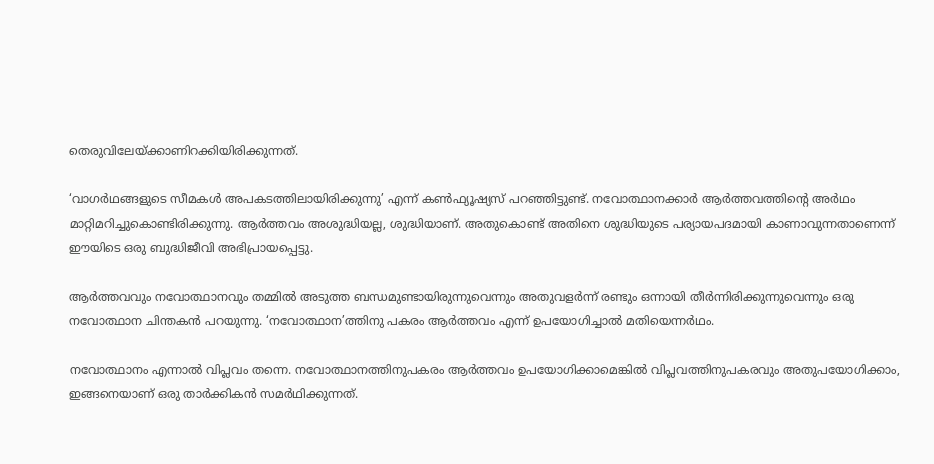തെരുവിലേയ്‌ക്കാണിറക്കിയിരിക്കുന്നത്.

‘വാഗര്‍ഥങ്ങളുടെ സീമകള്‍ അപകടത്തിലായിരിക്കുന്നു’ എന്ന് കണ്‍ഫ്യൂഷ്യസ് പറഞ്ഞിട്ടുണ്ട്. നവോത്ഥാനക്കാര്‍ ആര്‍ത്തവത്തിന്റെ അര്‍ഥം മാറ്റിമറിച്ചുകൊണ്ടിരിക്കുന്നു. ആര്‍ത്തവം അശുദ്ധിയല്ല, ശുദ്ധിയാണ്. അതുകൊണ്ട് അതിനെ ശുദ്ധിയുടെ പര്യായപദമായി കാണാവുന്നതാണെന്ന് ഈയിടെ ഒരു ബുദ്ധിജീവി അഭിപ്രായപ്പെട്ടു.

ആര്‍ത്തവവും നവോത്ഥാനവും തമ്മില്‍ അടുത്ത ബന്ധമുണ്ടായിരുന്നുവെന്നും അതുവളര്‍ന്ന് രണ്ടും ഒന്നായി തീര്‍ന്നിരിക്കുന്നുവെന്നും ഒരു നവോത്ഥാന ചിന്തകന്‍ പറയുന്നു. ‘നവോത്ഥാന’ത്തിനു പകരം ആര്‍ത്തവം എന്ന് ഉപയോഗിച്ചാല്‍ മതിയെന്നര്‍ഥം.

നവോത്ഥാനം എന്നാല്‍ വിപ്ലവം തന്നെ. നവോത്ഥാനത്തിനുപകരം ആര്‍ത്തവം ഉപയോഗിക്കാമെങ്കില്‍ വിപ്ലവത്തിനുപകരവും അതുപയോഗിക്കാം, ഇങ്ങനെയാണ് ഒരു താര്‍ക്കികന്‍ സമര്‍ഥിക്കുന്നത്.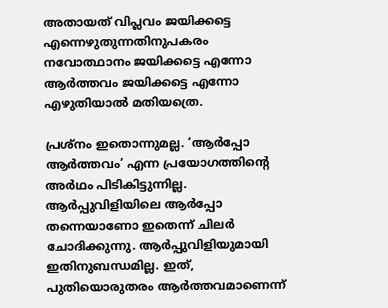അതായത് വിപ്ലവം ജയിക്കട്ടെ എന്നെഴുതുന്നതിനുപകരം നവോത്ഥാനം ജയിക്കട്ടെ എന്നോ ആര്‍ത്തവം ജയിക്കട്ടെ എന്നോ എഴുതിയാല്‍ മതിയത്രെ.

പ്രശ്‌നം ഇതൊന്നുമല്ല. ‘ആര്‍പ്പോ ആര്‍ത്തവം’ എന്ന പ്രയോഗത്തിന്റെ അര്‍ഥം പിടികിട്ടുന്നില്ല. ആര്‍പ്പുവിളിയിലെ ആര്‍പ്പോ തന്നെയാണോ ഇതെന്ന് ചിലര്‍ ചോദിക്കുന്നു. ആര്‍പ്പുവിളിയുമായി ഇതിനുബന്ധമില്ല. ഇത്, പുതിയൊരുതരം ആര്‍ത്തവമാണെന്ന്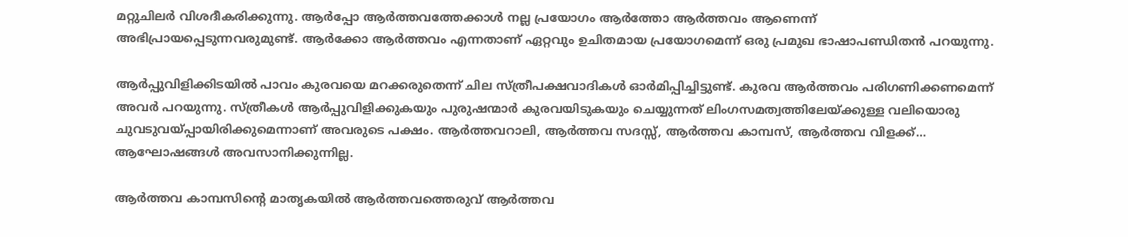മറ്റുചിലര്‍ വിശദീകരിക്കുന്നു. ആര്‍പ്പോ ആര്‍ത്തവത്തേക്കാള്‍ നല്ല പ്രയോഗം ആര്‍ത്തോ ആര്‍ത്തവം ആണെന്ന് അഭിപ്രായപ്പെടുന്നവരുമുണ്ട്. ആര്‍ക്കോ ആര്‍ത്തവം എന്നതാണ് ഏറ്റവും ഉചിതമായ പ്രയോഗമെന്ന് ഒരു പ്രമുഖ ഭാഷാപണ്ഡിതന്‍ പറയുന്നു.

ആര്‍പ്പുവിളിക്കിടയില്‍ പാവം കുരവയെ മറക്കരുതെന്ന് ചില സ്ത്രീപക്ഷവാദികള്‍ ഓര്‍മിപ്പിച്ചിട്ടുണ്ട്. കുരവ ആര്‍ത്തവം പരിഗണിക്കണമെന്ന് അവര്‍ പറയുന്നു. സ്ത്രീകള്‍ ആര്‍പ്പുവിളിക്കുകയും പുരുഷന്മാര്‍ കുരവയിടുകയും ചെയ്യുന്നത് ലിംഗസമത്വത്തിലേയ്‌ക്കുള്ള വലിയൊരു ചുവടുവയ്‌പ്പായിരിക്കുമെന്നാണ് അവരുടെ പക്ഷം. ആര്‍ത്തവറാലി, ആര്‍ത്തവ സദസ്സ്, ആര്‍ത്തവ കാമ്പസ്, ആര്‍ത്തവ വിളക്ക്… ആഘോഷങ്ങള്‍ അവസാനിക്കുന്നില്ല.

ആര്‍ത്തവ കാമ്പസിന്റെ മാതൃകയില്‍ ആര്‍ത്തവത്തെരുവ് ആര്‍ത്തവ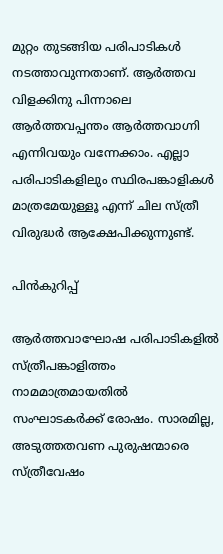മുറ്റം തുടങ്ങിയ പരിപാടികള്‍ നടത്താവുന്നതാണ്. ആര്‍ത്തവ വിളക്കിനു പിന്നാലെ ആര്‍ത്തവപ്പന്തം ആര്‍ത്തവാഗ്നി എന്നിവയും വന്നേക്കാം. എല്ലാ പരിപാടികളിലും സ്ഥിരപങ്കാളികള്‍ മാത്രമേയുള്ളൂ എന്ന് ചില സ്ത്രീ വിരുദ്ധര്‍ ആക്ഷേപിക്കുന്നുണ്ട്.

പിന്‍കുറിപ്പ്

ആര്‍ത്തവാഘോഷ പരിപാടികളില്‍ സ്ത്രീപങ്കാളിത്തം നാമമാത്രമായതില്‍ സംഘാടകര്‍ക്ക് രോഷം. സാരമില്ല, അടുത്തതവണ പുരുഷന്മാരെ സ്ത്രീവേഷം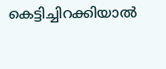കെട്ടിച്ചിറക്കിയാല്‍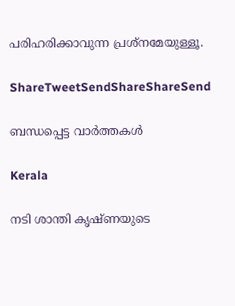പരിഹരിക്കാവുന്ന പ്രശ്‌നമേയുള്ളൂ.

ShareTweetSendShareShareSend

ബന്ധപ്പെട്ട വാര്‍ത്തകള്‍

Kerala

നടി ശാന്തി കൃഷ്ണയുടെ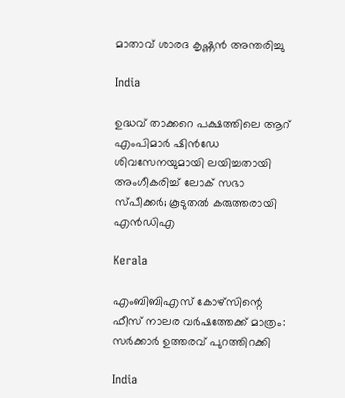മാതാവ് ശാരദ കൃഷ്ണന്‍ അന്തരിച്ചു

India

ഉദ്ധവ് താക്കറെ പക്ഷത്തിലെ ആറ് എംപിമാര്‍ ഷിന്‍ഡേ ശിവസേനയുമായി ലയിച്ചതായി അംഗീകരിച്ച് ലോക് സഭാ സ്പീക്കര്‍; കൂടുതല്‍ കരുത്തരായി എന്‍ഡിഎ

Kerala

എംബിബിഎസ് കോഴ്സിന്റെ ഫീസ് നാലര വര്‍ഷത്തേക്ക് മാത്രം: സര്‍ക്കാര്‍ ഉത്തരവ് പുറത്തിറക്കി

India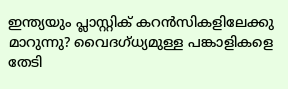ഇന്ത്യയും പ്ലാസ്റ്റിക് കറന്‍സികളിലേക്കു മാറുന്നു? വൈദഗ്ധ്യമുള്ള പങ്കാളികളെ തേടി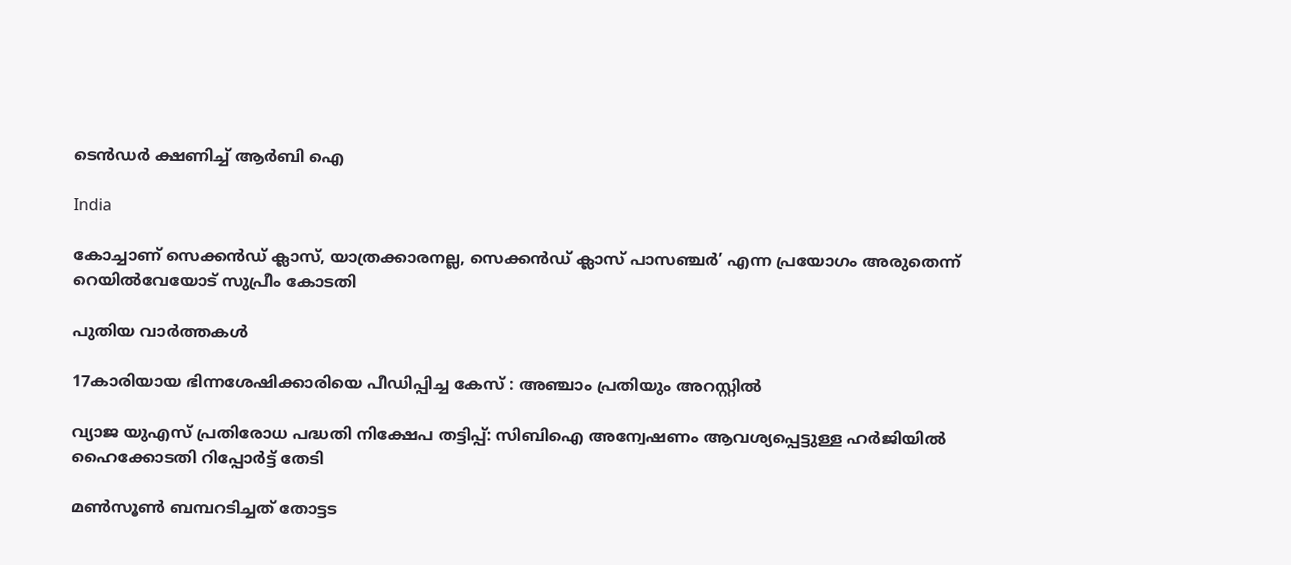ടെന്‍ഡര്‍ ക്ഷണിച്ച് ആര്‍ബി ഐ

India

കോച്ചാണ് സെക്കന്‍ഡ് ക്ലാസ്, യാത്രക്കാരനല്ല, സെക്കന്‍ഡ് ക്ലാസ് പാസഞ്ചര്‍’ എന്ന പ്രയോഗം അരുതെന്ന് റെയില്‍വേയോട് സുപ്രീം കോടതി

പുതിയ വാര്‍ത്തകള്‍

17കാരിയായ ഭിന്നശേഷിക്കാരിയെ പീഡിപ്പിച്ച കേസ് : അഞ്ചാം പ്രതിയും അറസ്റ്റില്‍

വ്യാജ യുഎസ് പ്രതിരോധ പദ്ധതി നിക്ഷേപ തട്ടിപ്പ്: സിബിഐ അന്വേഷണം ആവശ്യപ്പെട്ടുള്ള ഹര്‍ജിയില്‍ ഹൈക്കോടതി റിപ്പോര്‍ട്ട് തേടി

മണ്‍സൂണ്‍ ബമ്പറടിച്ചത് തോട്ടട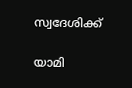സ്വദേശിക്ക്

യാമി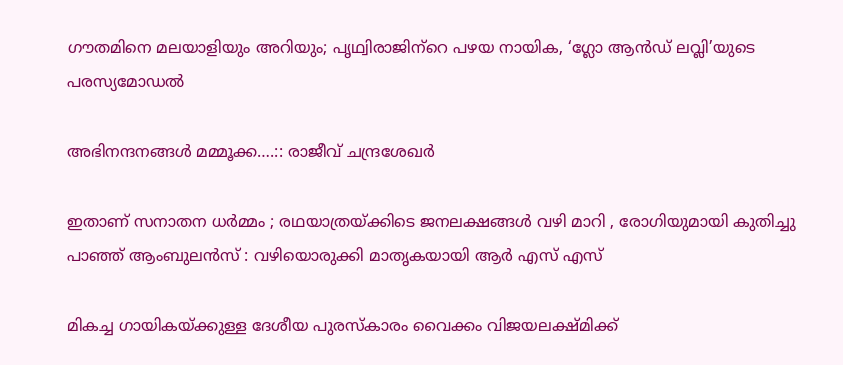ഗൗതമിനെ മലയാളിയും അറിയും; പൃഥ്വിരാജിന്‌റെ പഴയ നായിക, ‘ഗ്ലോ ആന്‍ഡ് ലവ്ലി’യുടെ പരസ്യമോഡല്‍

അഭിനന്ദനങ്ങള്‍ മമ്മൂക്ക….:: രാജീവ് ചന്ദ്രശേഖര്‍

ഇതാണ് സനാതന ധർമ്മം ; രഥയാത്രയ്‌ക്കിടെ ജനലക്ഷങ്ങൾ വഴി മാറി , രോഗിയുമായി കുതിച്ചു പാഞ്ഞ് ആംബുലൻസ് : വഴിയൊരുക്കി മാതൃകയായി ആർ എസ് എസ്

മികച്ച ഗായികയ്ക്കുള്ള ദേശീയ പുരസ്കാരം വൈക്കം വിജയലക്ഷ്മിക്ക്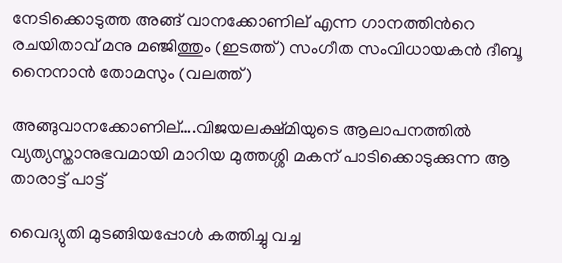നേടിക്കൊടുത്ത അങ്ങ് വാനക്കോണില് എന്ന ഗാനത്തിന്‍റെ രചയിതാവ് മനു മഞ്ജിത്തും (ഇടത്ത്) സംഗീത സംവിധായകന്‍ ദീബൂ നൈനാന്‍ തോമസും (വലത്ത്)

അങ്ങുവാനക്കോണില്….വിജയലക്ഷ്മിയുടെ ആലാപനത്തില്‍ വ്യത്യസ്താനുഭവമായി മാറിയ മുത്തശ്ശി മകന് പാടിക്കൊടുക്കുന്ന ആ താരാട്ട് പാട്ട്

വൈദ്യുതി മുടങ്ങിയപ്പോള്‍ കത്തിച്ചു വച്ച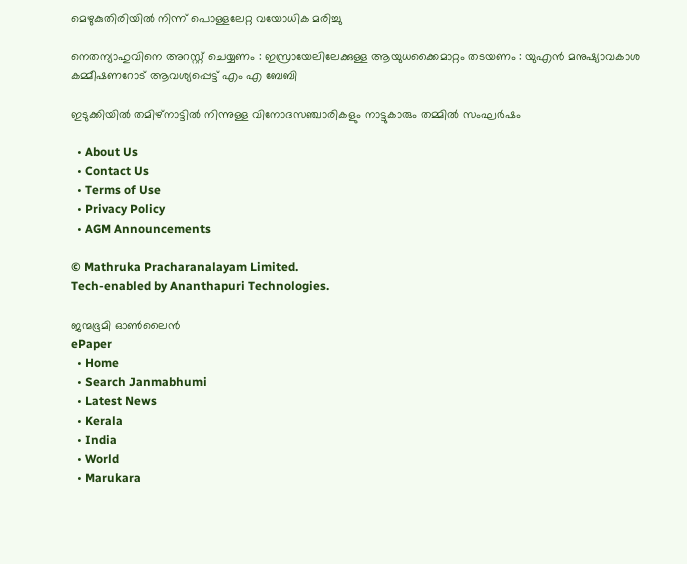മെഴുകുതിരിയില്‍ നിന്ന് പൊള്ളലേറ്റ വയോധിക മരിച്ചു

നെതന്യാഹുവിനെ അറസ്റ്റ് ചെയ്യണം : ഇസ്രായേലിലേക്കുള്ള ആയുധക്കൈമാറ്റം തടയണം : യുഎൻ മനുഷ്യാവകാശ കമ്മീഷണറോട് ആവശ്യപ്പെട്ട് എം എ ബേബി

ഇടുക്കിയില്‍ തമിഴ്‌നാട്ടില്‍ നിന്നുള്ള വിനോദസഞ്ചാരികളും നാട്ടുകാരും തമ്മില്‍ സംഘര്‍ഷം

  • About Us
  • Contact Us
  • Terms of Use
  • Privacy Policy
  • AGM Announcements

© Mathruka Pracharanalayam Limited.
Tech-enabled by Ananthapuri Technologies.

ജന്മഭൂമി ഓണ്‍ലൈന്‍
ePaper
  • Home
  • Search Janmabhumi
  • Latest News
  • Kerala
  • India
  • World
  • Marukara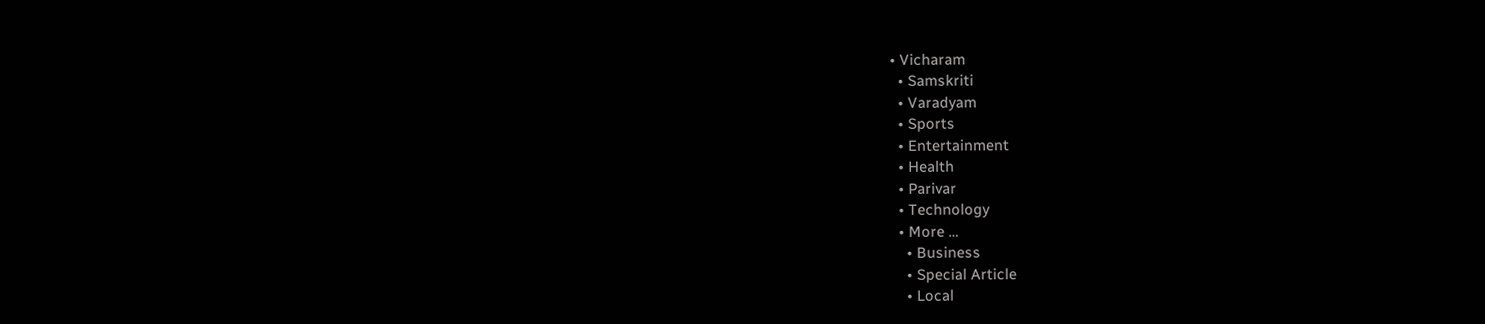• Vicharam
  • Samskriti
  • Varadyam
  • Sports
  • Entertainment
  • Health
  • Parivar
  • Technology
  • More …
    • Business
    • Special Article
    • Local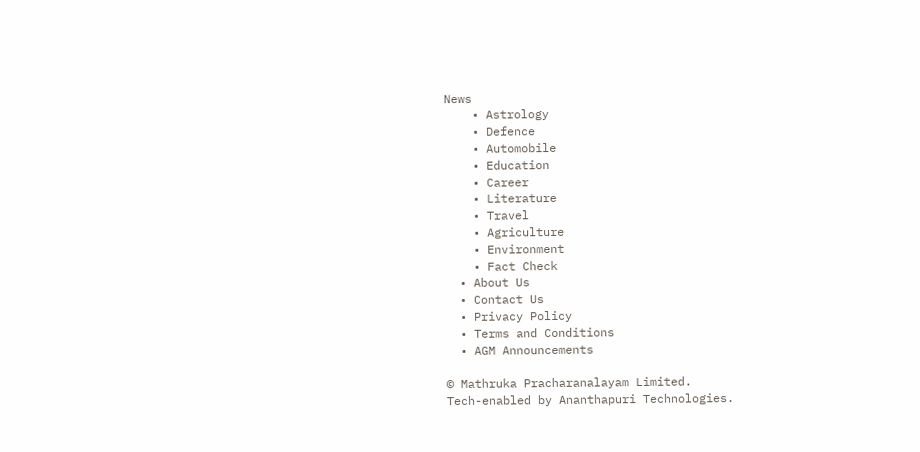News
    • Astrology
    • Defence
    • Automobile
    • Education
    • Career
    • Literature
    • Travel
    • Agriculture
    • Environment
    • Fact Check
  • About Us
  • Contact Us
  • Privacy Policy
  • Terms and Conditions
  • AGM Announcements

© Mathruka Pracharanalayam Limited.
Tech-enabled by Ananthapuri Technologies.